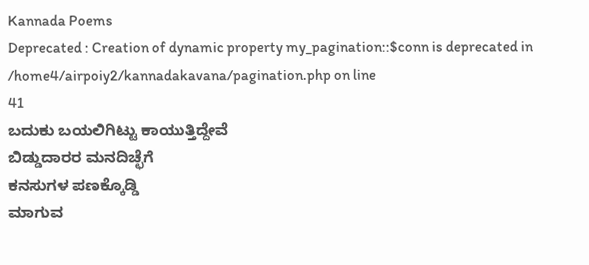Kannada Poems
Deprecated : Creation of dynamic property my_pagination::$conn is deprecated in
/home4/airpoiy2/kannadakavana/pagination.php on line
41
ಬದುಕು ಬಯಲಿಗಿಟ್ಟು ಕಾಯುತ್ತಿದ್ದೇವೆ
ಬಿಡ್ಡುದಾರರ ಮನದಿಚ್ಛೆಗೆ
ಕನಸುಗಳ ಪಣಕ್ಕೊಡ್ಡಿ
ಮಾಗುವ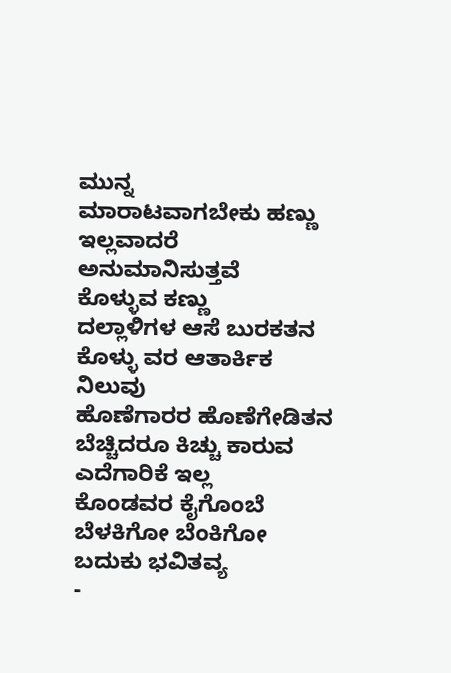ಮುನ್ನ
ಮಾರಾಟವಾಗಬೇಕು ಹಣ್ಣು
ಇಲ್ಲವಾದರೆ ಅನುಮಾನಿಸುತ್ತವೆ
ಕೊಳ್ಳುವ ಕಣ್ಣು
ದಲ್ಲಾಳಿಗಳ ಆಸೆ ಬುರಕತನ
ಕೊಳ್ಳು ವರ ಆತಾರ್ಕಿಕ ನಿಲುವು
ಹೊಣೆಗಾರರ ಹೊಣೆಗೇಡಿತನ
ಬೆಚ್ಚಿದರೂ ಕಿಚ್ಚು ಕಾರುವ
ಎದೆಗಾರಿಕೆ ಇಲ್ಲ
ಕೊಂಡವರ ಕೈಗೊಂಬೆ
ಬೆಳಕಿಗೋ ಬೆಂಕಿಗೋ
ಬದುಕು ಭವಿತವ್ಯ
-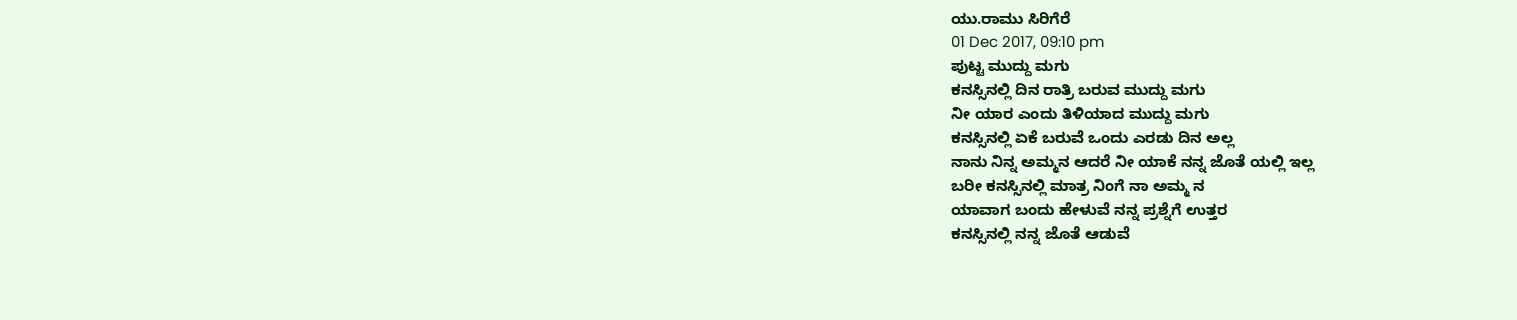ಯು.ರಾಮು ಸಿರಿಗೆರೆ
01 Dec 2017, 09:10 pm
ಪುಟ್ಟ ಮುದ್ದು ಮಗು
ಕನಸ್ಸಿನಲ್ಲಿ ದಿನ ರಾತ್ರಿ ಬರುವ ಮುದ್ದು ಮಗು
ನೀ ಯಾರ ಎಂದು ತಿಳಿಯಾದ ಮುದ್ದು ಮಗು
ಕನಸ್ಸಿನಲ್ಲಿ ಏಕೆ ಬರುವೆ ಒಂದು ಎರಡು ದಿನ ಅಲ್ಲ
ನಾನು ನಿನ್ನ ಅಮ್ಮನ ಆದರೆ ನೀ ಯಾಕೆ ನನ್ನ ಜೊತೆ ಯಲ್ಲಿ ಇಲ್ಲ
ಬರೀ ಕನಸ್ಸಿನಲ್ಲಿ ಮಾತ್ರ ನಿಂಗೆ ನಾ ಅಮ್ಮ ನ
ಯಾವಾಗ ಬಂದು ಹೇಳುವೆ ನನ್ನ ಪ್ರಶ್ನೆಗೆ ಉತ್ತರ
ಕನಸ್ಸಿನಲ್ಲಿ ನನ್ನ ಜೊತೆ ಆಡುವೆ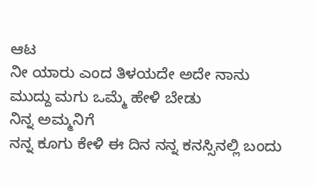ಆಟ
ನೀ ಯಾರು ಎಂದ ತಿಳಯದೇ ಅದೇ ನಾನು
ಮುದ್ದು ಮಗು ಒಮ್ಮೆ ಹೇಳಿ ಬೇಡು
ನಿನ್ನ ಅಮ್ಮನಿಗೆ
ನನ್ನ ಕೂಗು ಕೇಳಿ ಈ ದಿನ ನನ್ನ ಕನಸ್ಸಿನಲ್ಲಿ ಬಂದು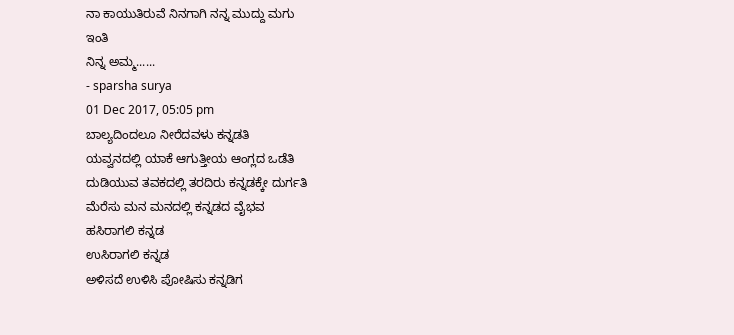ನಾ ಕಾಯುತಿರುವೆ ನಿನಗಾಗಿ ನನ್ನ ಮುದ್ದು ಮಗು
ಇಂತಿ
ನಿನ್ನ ಅಮ್ಮ......
- sparsha surya
01 Dec 2017, 05:05 pm
ಬಾಲ್ಯದಿಂದಲೂ ನೀರೆದವಳು ಕನ್ನಡತಿ
ಯವ್ವನದಲ್ಲಿ ಯಾಕೆ ಆಗುತ್ತೀಯ ಆಂಗ್ಲದ ಒಡೆತಿ
ದುಡಿಯುವ ತವಕದಲ್ಲಿ ತರದಿರು ಕನ್ನಡಕ್ಕೇ ದುರ್ಗತಿ
ಮೆರೆಸು ಮನ ಮನದಲ್ಲಿ ಕನ್ನಡದ ವೈಭವ
ಹಸಿರಾಗಲಿ ಕನ್ನಡ
ಉಸಿರಾಗಲಿ ಕನ್ನಡ
ಅಳಿಸದೆ ಉಳಿಸಿ ಪೋಷಿಸು ಕನ್ನಡಿಗ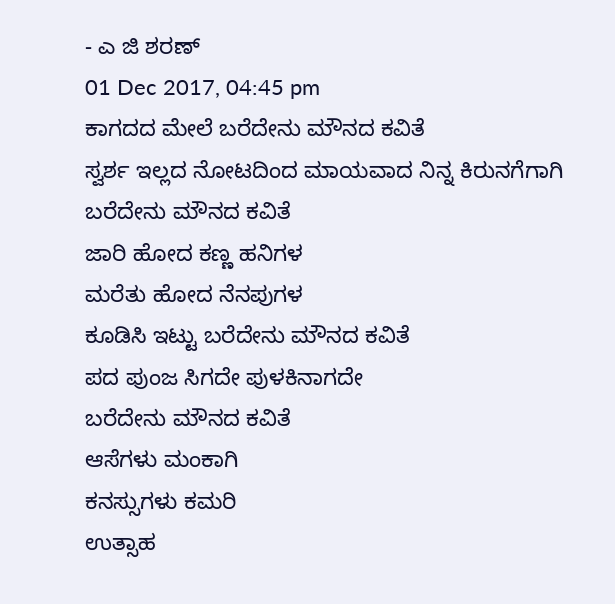- ಎ ಜಿ ಶರಣ್
01 Dec 2017, 04:45 pm
ಕಾಗದದ ಮೇಲೆ ಬರೆದೇನು ಮೌನದ ಕವಿತೆ
ಸ್ವರ್ಶ ಇಲ್ಲದ ನೋಟದಿಂದ ಮಾಯವಾದ ನಿನ್ನ ಕಿರುನಗೆಗಾಗಿ
ಬರೆದೇನು ಮೌನದ ಕವಿತೆ
ಜಾರಿ ಹೋದ ಕಣ್ಣ ಹನಿಗಳ
ಮರೆತು ಹೋದ ನೆನಪುಗಳ
ಕೂಡಿಸಿ ಇಟ್ಟು ಬರೆದೇನು ಮೌನದ ಕವಿತೆ
ಪದ ಪುಂಜ ಸಿಗದೇ ಪುಳಕಿನಾಗದೇ
ಬರೆದೇನು ಮೌನದ ಕವಿತೆ
ಆಸೆಗಳು ಮಂಕಾಗಿ
ಕನಸ್ಸುಗಳು ಕಮರಿ
ಉತ್ಸಾಹ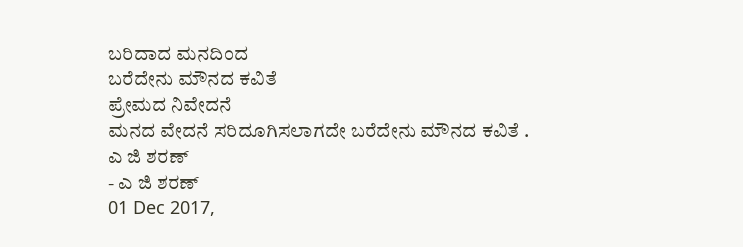ಬರಿದಾದ ಮನದಿಂದ
ಬರೆದೇನು ಮೌನದ ಕವಿತೆ
ಪ್ರೇಮದ ನಿವೇದನೆ
ಮನದ ವೇದನೆ ಸರಿದೂಗಿಸಲಾಗದೇ ಬರೆದೇನು ಮೌನದ ಕವಿತೆ .
ಎ ಜಿ ಶರಣ್
- ಎ ಜಿ ಶರಣ್
01 Dec 2017,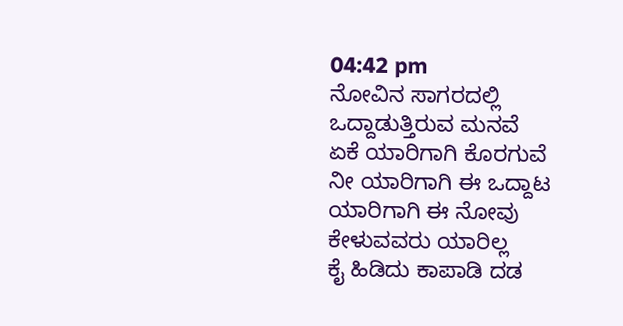04:42 pm
ನೋವಿನ ಸಾಗರದಲ್ಲಿ
ಒದ್ದಾಡುತ್ತಿರುವ ಮನವೆ
ಏಕೆ ಯಾರಿಗಾಗಿ ಕೊರಗುವೆ
ನೀ ಯಾರಿಗಾಗಿ ಈ ಒದ್ದಾಟ
ಯಾರಿಗಾಗಿ ಈ ನೋವು
ಕೇಳುವವರು ಯಾರಿಲ್ಲ
ಕೈ ಹಿಡಿದು ಕಾಪಾಡಿ ದಡ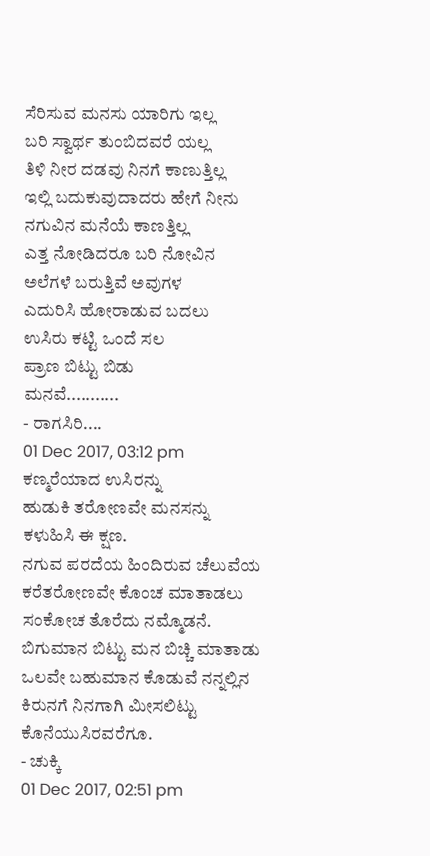ಸೆರಿಸುವ ಮನಸು ಯಾರಿಗು ಇಲ್ಲ
ಬರಿ ಸ್ವಾರ್ಥ ತುಂಬಿದವರೆ ಯಲ್ಲ
ತಿಳಿ ನೀರ ದಡವು ನಿನಗೆ ಕಾಣುತ್ತಿಲ್ಲ
ಇಲ್ಲಿ ಬದುಕುವುದಾದರು ಹೇಗೆ ನೀನು
ನಗುವಿನ ಮನೆಯೆ ಕಾಣತ್ತಿಲ್ಲ
ಎತ್ತ ನೋಡಿದರೂ ಬರಿ ನೋವಿನ
ಅಲೆಗಳೆ ಬರುತ್ತಿವೆ ಅವುಗಳ
ಎದುರಿಸಿ ಹೋರಾಡುವ ಬದಲು
ಉಸಿರು ಕಟ್ಟಿ ಒಂದೆ ಸಲ
ಪ್ರಾಣ ಬಿಟ್ಟು ಬಿಡು
ಮನವೆ...........
- ರಾಗಸಿರಿ....
01 Dec 2017, 03:12 pm
ಕಣ್ಮರೆಯಾದ ಉಸಿರನ್ನು
ಹುಡುಕಿ ತರೋಣವೇ ಮನಸನ್ನು
ಕಳುಹಿಸಿ ಈ ಕ್ಷಣ.
ನಗುವ ಪರದೆಯ ಹಿಂದಿರುವ ಚೆಲುವೆಯ
ಕರೆತರೋಣವೇ ಕೊಂಚ ಮಾತಾಡಲು
ಸಂಕೋಚ ತೊರೆದು ನಮ್ಮೊಡನೆ.
ಬಿಗುಮಾನ ಬಿಟ್ಟು ಮನ ಬಿಚ್ಚಿ ಮಾತಾಡು
ಒಲವೇ ಬಹುಮಾನ ಕೊಡುವೆ ನನ್ನಲ್ಲಿನ
ಕಿರುನಗೆ ನಿನಗಾಗಿ ಮೀಸಲಿಟ್ಟು
ಕೊನೆಯುಸಿರವರೆಗೂ.
- ಚುಕ್ಕಿ
01 Dec 2017, 02:51 pm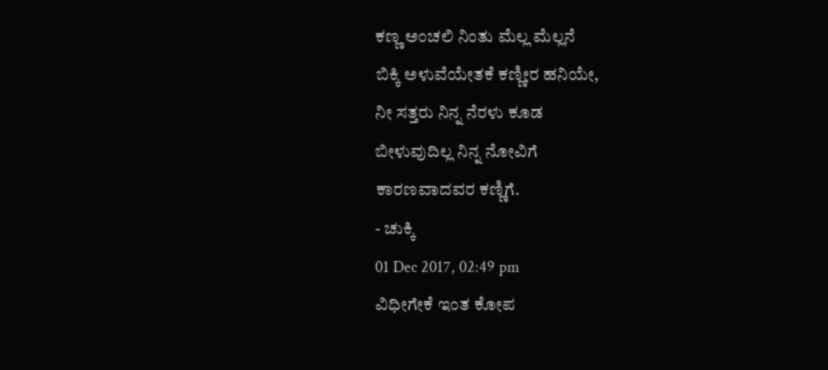ಕಣ್ಣ ಅಂಚಲಿ ನಿಂತು ಮೆಲ್ಲ ಮೆಲ್ಲನೆ
ಬಿಕ್ಕಿ ಅಳುವೆಯೇತಕೆ ಕಣ್ಣೀರ ಹನಿಯೇ,
ನೀ ಸತ್ತರು ನಿನ್ನ ನೆರಳು ಕೂಡ
ಬೀಳುವುದಿಲ್ಲ ನಿನ್ನ ನೋವಿಗೆ
ಕಾರಣವಾದವರ ಕಣ್ಣಿಗೆ.
- ಚುಕ್ಕಿ
01 Dec 2017, 02:49 pm
ವಿಧೀಗೇಕೆ ಇಂತ ಕೋಪ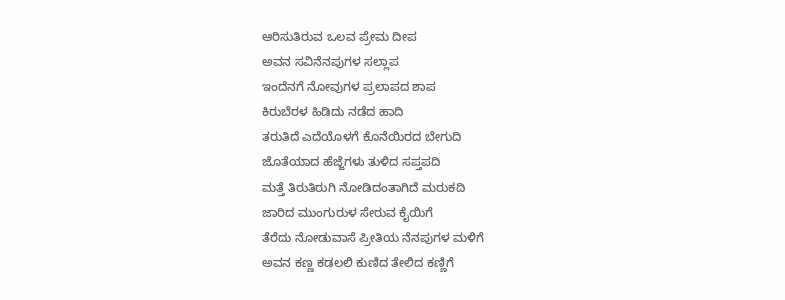ಆರಿಸುತಿರುವ ಒಲವ ಪ್ರೇಮ ದೀಪ
ಅವನ ಸವಿನೆನಪುಗಳ ಸಲ್ಲಾಪ
ಇಂದೆನಗೆ ನೋವುಗಳ ಪ್ರಲಾಪದ ಶಾಪ
ಕಿರುಬೆರಳ ಹಿಡಿದು ನಡೆದ ಹಾದಿ
ತರುತಿದೆ ಎದೆಯೊಳಗೆ ಕೊನೆಯಿರದ ಬೇಗುದಿ
ಜೊತೆಯಾದ ಹೆಜ್ಜೆಗಳು ತುಳಿದ ಸಪ್ತಪದಿ
ಮತ್ತೆ ತಿರುತಿರುಗಿ ನೋಡಿದಂತಾಗಿದೆ ಮರುಕದಿ
ಜಾರಿದ ಮುಂಗುರುಳ ಸೇರುವ ಕೈಯಿಗೆ
ತೆರೆದು ನೋಡುವಾಸೆ ಪ್ರೀತಿಯ ನೆನಪುಗಳ ಮಳಿಗೆ
ಅವನ ಕಣ್ಣ ಕಡಲಲಿ ಕುಣಿದ ತೇಲಿದ ಕಣ್ಣಿಗೆ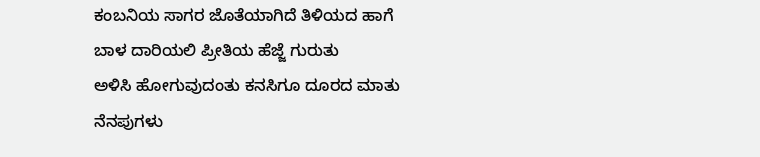ಕಂಬನಿಯ ಸಾಗರ ಜೊತೆಯಾಗಿದೆ ತಿಳಿಯದ ಹಾಗೆ
ಬಾಳ ದಾರಿಯಲಿ ಪ್ರೀತಿಯ ಹೆಜ್ಜೆ ಗುರುತು
ಅಳಿಸಿ ಹೋಗುವುದಂತು ಕನಸಿಗೂ ದೂರದ ಮಾತು
ನೆನಪುಗಳು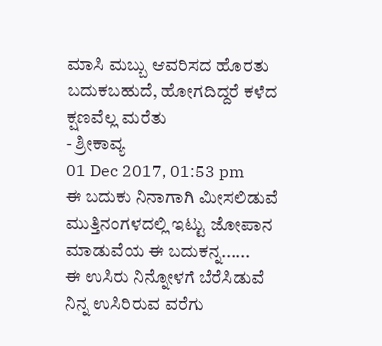ಮಾಸಿ ಮಬ್ಬು ಆವರಿಸದ ಹೊರತು
ಬದುಕಬಹುದೆ, ಹೋಗದಿದ್ದರೆ ಕಳೆದ ಕ್ಷಣವೆಲ್ಲ ಮರೆತು
- ಶ್ರೀಕಾವ್ಯ
01 Dec 2017, 01:53 pm
ಈ ಬದುಕು ನಿನಾಗಾಗಿ ಮೀಸಲಿಡುವೆ
ಮುತ್ತಿನಂಗಳದಲ್ಲಿ ಇಟ್ಟು ಜೋಪಾನ
ಮಾಡುವೆಯ ಈ ಬದುಕನ್ನ......
ಈ ಉಸಿರು ನಿನ್ನೋಳಗೆ ಬೆರೆಸಿಡುವೆ
ನಿನ್ನ ಉಸಿರಿರುವ ವರೆಗು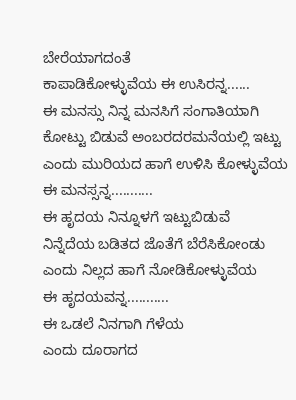ಬೇರೆಯಾಗದಂತೆ
ಕಾಪಾಡಿಕೋಳ್ಳುವೆಯ ಈ ಉಸಿರನ್ನ......
ಈ ಮನಸ್ಸು ನಿನ್ನ ಮನಸಿಗೆ ಸಂಗಾತಿಯಾಗಿ
ಕೋಟ್ಟು ಬಿಡುವೆ ಅಂಬರದರಮನೆಯಲ್ಲಿ ಇಟ್ಟು
ಎಂದು ಮುರಿಯದ ಹಾಗೆ ಉಳಿಸಿ ಕೋಳ್ಳುವೆಯ ಈ ಮನಸ್ಸನ್ನ...........
ಈ ಹೃದಯ ನಿನ್ನೂಳಗೆ ಇಟ್ಟುಬಿಡುವೆ
ನಿನ್ನೆದೆಯ ಬಡಿತದ ಜೊತೆಗೆ ಬೆರೆಸಿಕೋಂಡು
ಎಂದು ನಿಲ್ಲದ ಹಾಗೆ ನೋಡಿಕೋಳ್ಳುವೆಯ
ಈ ಹೃದಯವನ್ನ...........
ಈ ಒಡಲೆ ನಿನಗಾಗಿ ಗೆಳೆಯ
ಎಂದು ದೂರಾಗದ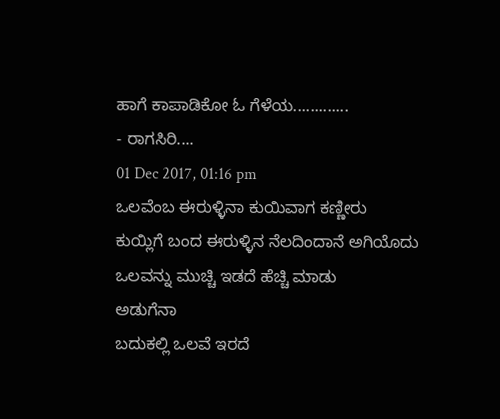ಹಾಗೆ ಕಾಪಾಡಿಕೋ ಓ ಗೆಳೆಯ.............
- ರಾಗಸಿರಿ....
01 Dec 2017, 01:16 pm
ಒಲವೆಂಬ ಈರುಳ್ಳಿನಾ ಕುಯಿವಾಗ ಕಣ್ಣೀರು
ಕುಯ್ಲಿಗೆ ಬಂದ ಈರುಳ್ಳಿನ ನೆಲದಿಂದಾನೆ ಅಗಿಯೊದು
ಒಲವನ್ನು ಮುಚ್ಚಿ ಇಡದೆ ಹೆಚ್ಚಿ ಮಾಡು
ಅಡುಗೆನಾ
ಬದುಕಲ್ಲಿ ಒಲವೆ ಇರದೆ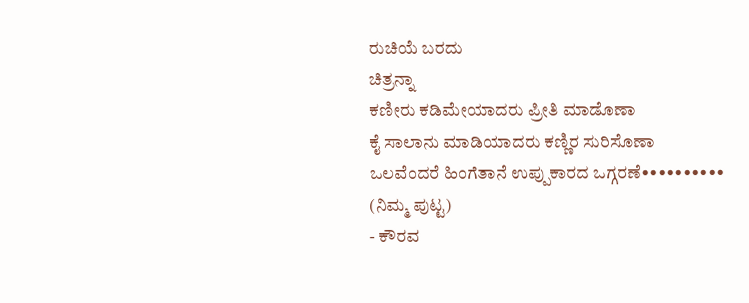ರುಚಿಯೆ ಬರದು
ಚಿತ್ರನ್ನಾ
ಕಣೀರು ಕಡಿಮೇಯಾದರು ಪ್ರೀತಿ ಮಾಡೊಣಾ
ಕೈ ಸಾಲಾನು ಮಾಡಿಯಾದರು ಕಣ್ಣಿರ ಸುರಿಸೊಣಾ
ಒಲವೆಂದರೆ ಹಿಂಗೆತಾನೆ ಉಪ್ಪುಕಾರದ ಒಗ್ಗರಣೆ••••••••••
(ನಿಮ್ಮ ಪುಟ್ಟ)
- ಕೌರವ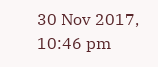30 Nov 2017, 10:46 pm